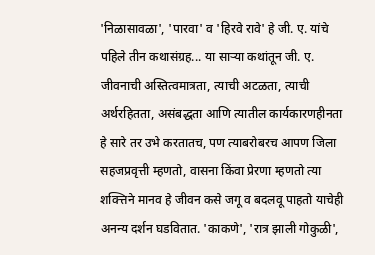'निळासावळा', 'पारवा' व 'हिरवे रावे' हे जी. ए. यांचे पहिले तीन कथासंग्रह... या साऱ्या कथांतून जी. ए. जीवनाची अस्तित्वमात्रता, त्याची अटळता, त्याची अर्थरहितता, असंबद्धता आणि त्यातील कार्यकारणहीनता हे सारे तर उभे करतातच, पण त्याबरोबरच आपण जिला सहजप्रवृत्ती म्हणतो, वासना किंवा प्रेरणा म्हणतो त्या शक्त्तिने मानव हे जीवन कसे जगू व बदलवू पाहतो याचेही अनन्य दर्शन घडवितात. 'काकणे', 'रात्र झाली गोकुळी',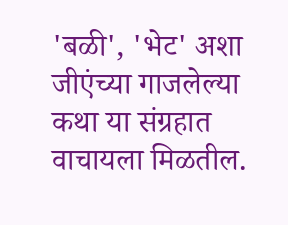'बळी', 'भेट' अशा जीएंच्या गाजलेल्या कथा या संग्रहात वाचायला मिळतील.